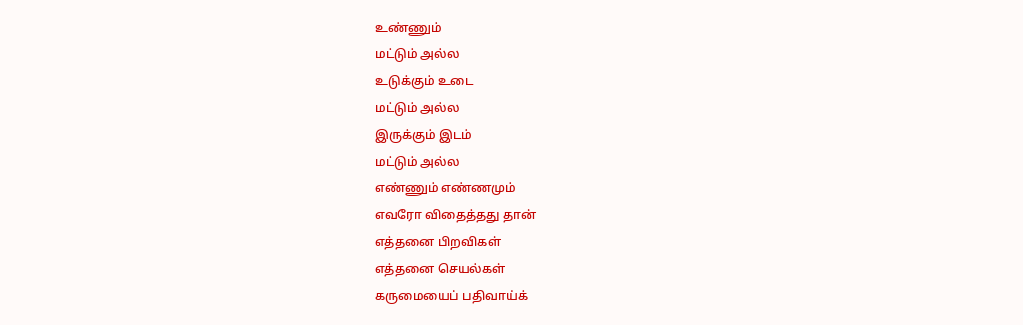உண்ணும்
மட்டும் அல்ல
உடுக்கும் உடை
மட்டும் அல்ல
இருக்கும் இடம்
மட்டும் அல்ல
எண்ணும் எண்ணமும்
எவரோ விதைத்தது தான்
எத்தனை பிறவிகள்
எத்தனை செயல்கள்
கருமையைப் பதிவாய்க்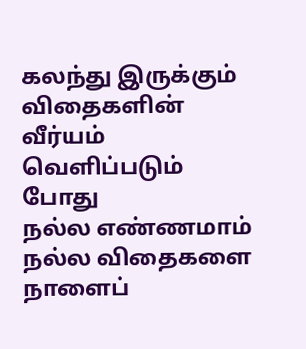கலந்து இருக்கும்
விதைகளின் வீர்யம்
வெளிப்படும் போது
நல்ல எண்ணமாம்
நல்ல விதைகளை
நாளைப்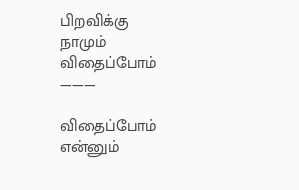பிறவிக்கு
நாமும் விதைப்போம்
———

விதைப்போம் என்னும்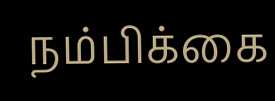நம்பிக்கை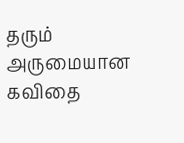தரும் அருமையான கவிதை